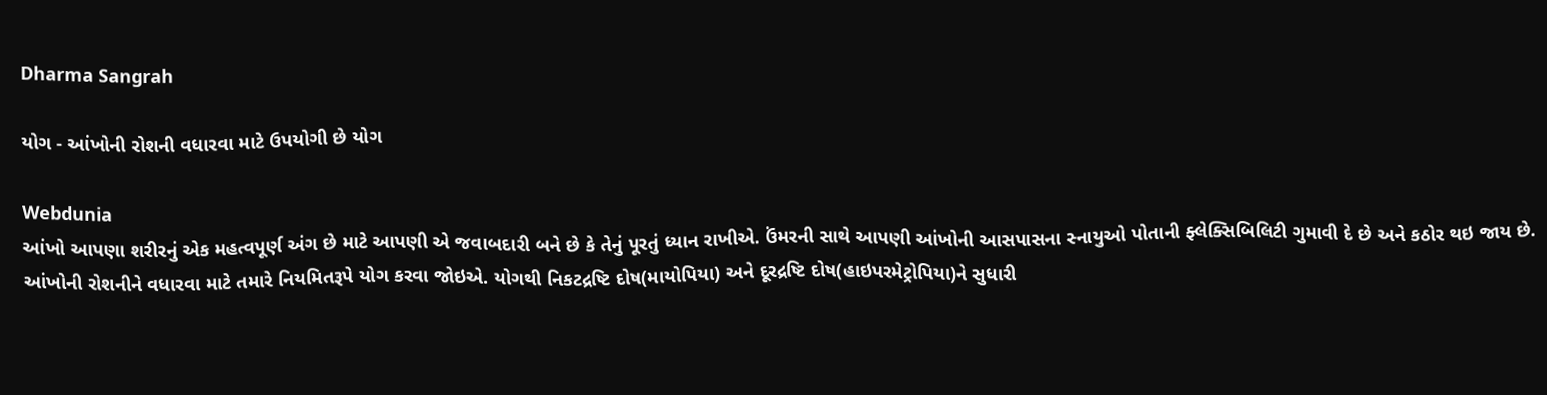Dharma Sangrah

યોગ - આંખોની રોશની વધારવા માટે ઉપયોગી છે યોગ

Webdunia
આંખો આપણા શરીરનું એક મહત્વપૂર્ણ અંગ છે માટે આપણી એ જવાબદારી બને છે કે તેનું પૂરતું ધ્યાન રાખીએ. ઉંમરની સાથે આપણી આંખોની આસપાસના સ્નાયુઓ પોતાની ફ્લેક્સિબિલિટી ગુમાવી દે છે અને કઠોર થઇ જાય છે. આંખોની રોશનીને વધારવા માટે તમારે નિયમિતરૂપે યોગ કરવા જોઇએ. યોગથી નિકટદ્રષ્ટિ દોષ(માયોપિયા) અને દૂરદ્રષ્ટિ દોષ(હાઇપરમેટ્રોપિયા)ને સુધારી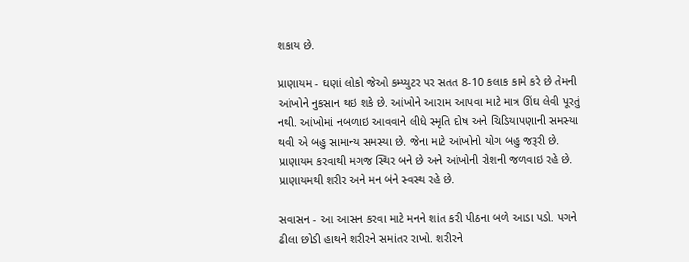શકાય છે.

પ્રાણાયમ - ઘણાં લોકો જેઓ કમ્પ્યુટર પર સતત 8-10 કલાક કામે કરે છે તેમની આંખોને નુકસાન થઇ શકે છે. આંખોને આરામ આપવા માટે માત્ર ઊંઘ લેવી પૂરતું નથી. આંખોમાં નબળાઇ આવવાને લીધે સ્મૃતિ દોષ અને ચિડિયાપણાની સમસ્યા થવી એ બહુ સામાન્ય સમસ્યા છે. જેના માટે આંખોનો યોગ બહુ જરૂરી છે. પ્રાણાયમ કરવાથી મગજ સ્થિર બને છે અને આંખોની રોશની જળવાઇ રહે છે. પ્રાણાયમથી શરીર અને મન બંને સ્વસ્થ રહે છે.

સવાસન - આ આસન કરવા માટે મનને શાંત કરી પીઠના બળે આડા પડો. પગને ઢીલા છોડી હાથને શરીરને સમાંતર રાખો. શરીરને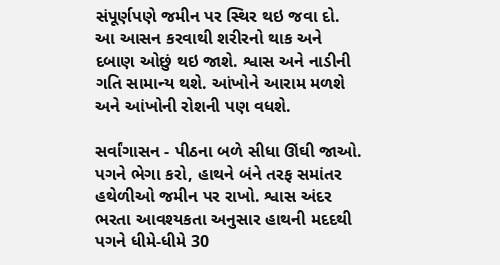સંપૂર્ણપણે જમીન પર સ્થિર થઇ જવા દો. આ આસન કરવાથી શરીરનો થાક અને દબાણ ઓછું થઇ જાશે. શ્વાસ અને નાડીની ગતિ સામાન્ય થશે. આંખોને આરામ મળશે અને આંખોની રોશની પણ વધશે.

સર્વાંગાસન - પીઠના બળે સીધા ઊંઘી જાઓ. પગને ભેગા કરો, હાથને બંને તરફ સમાંતર હથેળીઓ જમીન પર રાખો. શ્વાસ અંદર ભરતા આવશ્યકતા અનુસાર હાથની મદદથી પગને ધીમે-ધીમે 30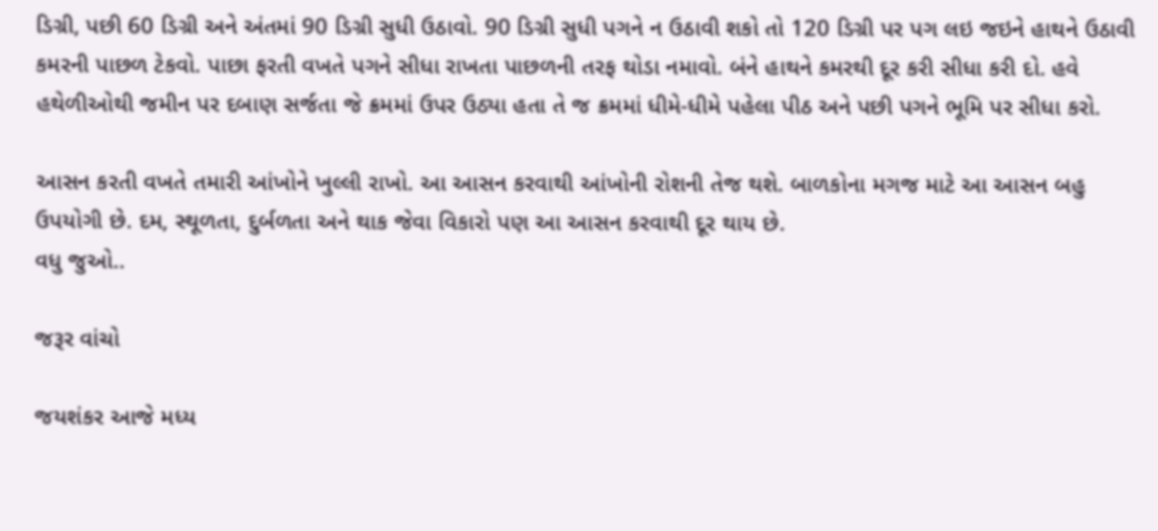ડિગ્રી, પછી 60 ડિગ્રી અને અંતમાં 90 ડિગ્રી સુધી ઉઠાવો. 90 ડિગ્રી સુધી પગને ન ઉઠાવી શકો તો 120 ડિગ્રી પર પગ લઇ જઇને હાથને ઉઠાવી કમરની પાછળ ટેકવો. પાછા ફરતી વખતે પગને સીધા રાખતા પાછળની તરફ થોડા નમાવો. બંને હાથને કમરથી દૂર કરી સીધા કરી દો. હવે હથેળીઓથી જમીન પર દબાણ સર્જતા જે ક્રમમાં ઉપર ઉઠ્યા હતા તે જ ક્રમમાં ધીમે-ધીમે પહેલા પીઠ અને પછી પગને ભૂમિ પર સીધા કરો.

આસન કરતી વખતે તમારી આંખોને ખુલ્લી રાખો. આ આસન કરવાથી આંખોની રોશની તેજ થશે. બાળકોના મગજ માટે આ આસન બહુ ઉપયોગી છે. દમ, સ્થૂળતા, દુર્બળતા અને થાક જેવા વિકારો પણ આ આસન કરવાથી દૂર થાય છે.
વધુ જુઓ..

જરૂર વાંચો

જયશંકર આજે મધ્ય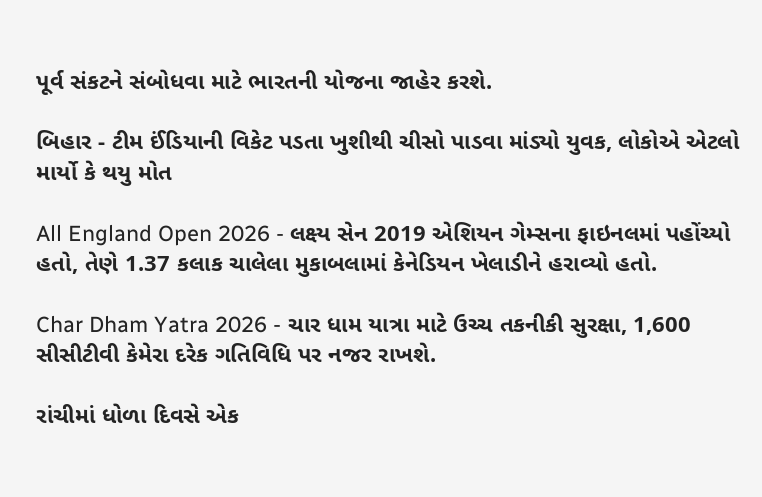પૂર્વ સંકટને સંબોધવા માટે ભારતની યોજના જાહેર કરશે.

બિહાર - ટીમ ઈંડિયાની વિકેટ પડતા ખુશીથી ચીસો પાડવા માંડ્યો યુવક, લોકોએ એટલો માર્યો કે થયુ મોત

All England Open 2026 - લક્ષ્ય સેન 2019 એશિયન ગેમ્સના ફાઇનલમાં પહોંચ્યો હતો, તેણે 1.37 કલાક ચાલેલા મુકાબલામાં કેનેડિયન ખેલાડીને હરાવ્યો હતો.

Char Dham Yatra 2026 - ચાર ધામ યાત્રા માટે ઉચ્ચ તકનીકી સુરક્ષા, 1,600 સીસીટીવી કેમેરા દરેક ગતિવિધિ પર નજર રાખશે.

રાંચીમાં ધોળા દિવસે એક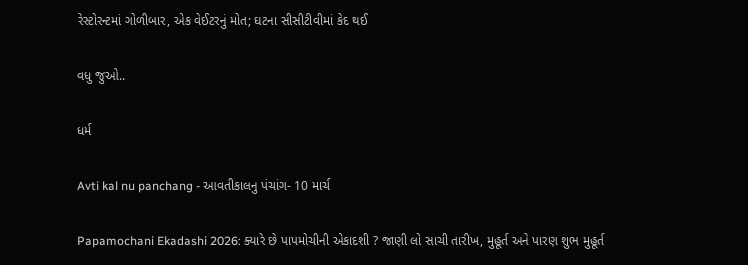રેસ્ટોરન્ટમાં ગોળીબાર, એક વેઈટરનું મોત; ઘટના સીસીટીવીમાં કેદ થઈ

વધુ જુઓ..

ધર્મ

Avti kal nu panchang - આવતીકાલનુ પંચાંગ- 10 માર્ચ

Papamochani Ekadashi 2026: ક્યારે છે પાપમોચીની એકાદશી ? જાણી લો સાચી તારીખ, મુહૂર્ત અને પારણ શુભ મુહૂર્ત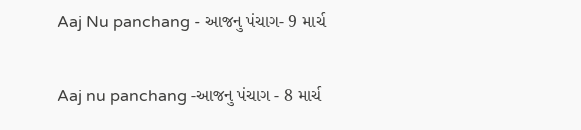Aaj Nu panchang - આજનુ પંચાગ- 9 માર્ચ

Aaj nu panchang -આજનુ પંચાગ - 8 માર્ચ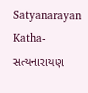Satyanarayan Katha- સત્યનારાયણ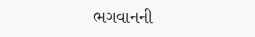ભગવાનની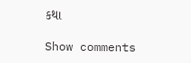કથા

Show comments